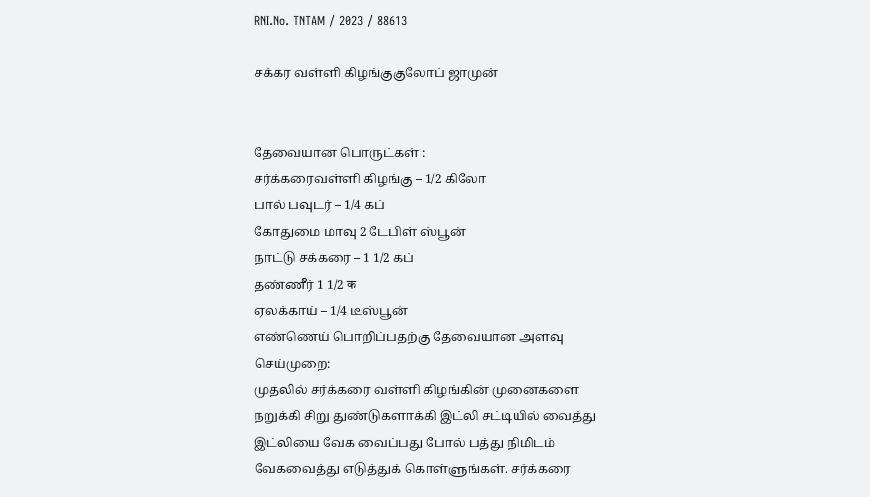RNI.No. TNTAM / 2023 / 88613

சக்கர வள்ளி கிழங்குகுலோப் ஜாமுன்


தேவையான பொருட்கள் :
சர்க்கரைவள்ளி கிழங்கு – 1/2 கிலோ
பால் பவுடர் – 1/4 கப்
கோதுமை மாவு 2 டேபிள் ஸ்பூன்
நாட்டு சக்கரை – 1 1/2 கப்
தண்ணீர் 1 1/2 क
ஏலக்காய் – 1/4 டீஸ்பூன்
எண்ணெய் பொறிப்பதற்கு தேவையான அளவு
செய்முறை:
முதலில் சர்க்கரை வள்ளி கிழங்கின் முனைகளை நறுக்கி சிறு துண்டுகளாக்கி இட்லி சட்டியில் வைத்து இட்லியை வேக வைப்பது போல் பத்து நிமிடம் வேகவைத்து எடுத்துக் கொள்ளுங்கள். சர்க்கரை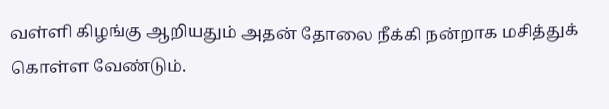வள்ளி கிழங்கு ஆறியதும் அதன் தோலை நீக்கி நன்றாக மசித்துக் கொள்ள வேண்டும்.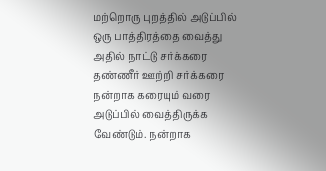மற்றொரு புறத்தில் அடுப்பில் ஒரு பாத்திரத்தை வைத்து அதில் நாட்டு சர்க்கரை தண்ணீர் ஊற்றி சர்க்கரை நன்றாக கரையும் வரை அடுப்பில் வைத்திருக்க வேண்டும். நன்றாக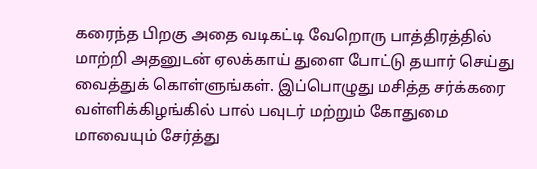கரைந்த பிறகு அதை வடிகட்டி வேறொரு பாத்திரத்தில் மாற்றி அதனுடன் ஏலக்காய் துளை போட்டு தயார் செய்து வைத்துக் கொள்ளுங்கள். இப்பொழுது மசித்த சர்க்கரை வள்ளிக்கிழங்கில் பால் பவுடர் மற்றும் கோதுமை மாவையும் சேர்த்து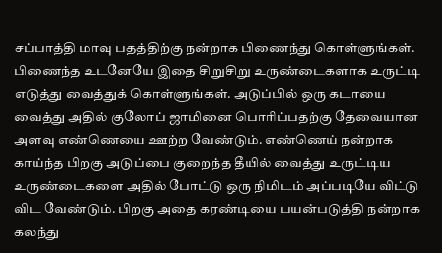சப்பாத்தி மாவு பதத்திற்கு நன்றாக பிணைந்து கொள்ளுங்கள். பிணைந்த உடனேயே இதை சிறுசிறு உருண்டைகளாக உருட்டி எடுத்து வைத்துக் கொள்ளுங்கள். அடுப்பில் ஒரு கடாயை வைத்து அதில் குலோப் ஜாமினை பொரிப்பதற்கு தேவையான அளவு எண்ணெயை ஊற்ற வேண்டும். எண்ணெய் நன்றாக காய்ந்த பிறகு அடுப்பை குறைந்த தீயில் வைத்து உருட்டிய உருண்டைகளை அதில் போட்டு ஒரு நிமிடம் அப்படியே விட்டு விட வேண்டும். பிறகு அதை கரண்டியை பயன்படுத்தி நன்றாக கலந்து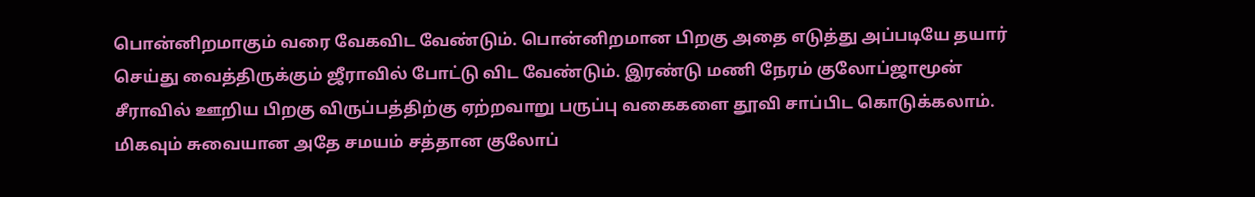பொன்னிறமாகும் வரை வேகவிட வேண்டும். பொன்னிறமான பிறகு அதை எடுத்து அப்படியே தயார் செய்து வைத்திருக்கும் ஜீராவில் போட்டு விட வேண்டும். இரண்டு மணி நேரம் குலோப்ஜாமூன் சீராவில் ஊறிய பிறகு விருப்பத்திற்கு ஏற்றவாறு பருப்பு வகைகளை தூவி சாப்பிட கொடுக்கலாம். மிகவும் சுவையான அதே சமயம் சத்தான குலோப்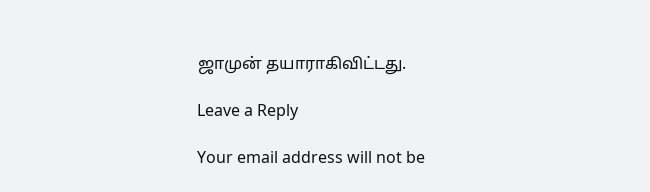ஜாமுன் தயாராகிவிட்டது.

Leave a Reply

Your email address will not be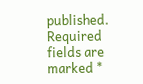published. Required fields are marked *